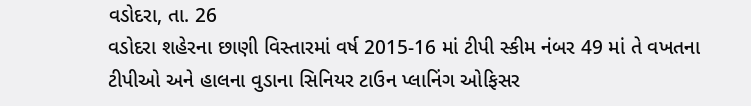વડોદરા, તા. 26
વડોદરા શહેરના છાણી વિસ્તારમાં વર્ષ 2015-16 માં ટીપી સ્કીમ નંબર 49 માં તે વખતના ટીપીઓ અને હાલના વુડાના સિનિયર ટાઉન પ્લાનિંગ ઓફિસર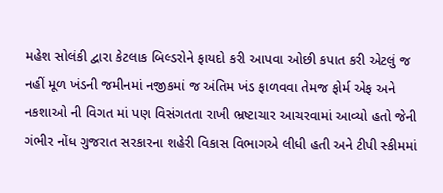મહેશ સોલંકી દ્વારા કેટલાક બિલ્ડરોને ફાયદો કરી આપવા ઓછી કપાત કરી એટલું જ નહીં મૂળ ખંડની જમીનમાં નજીકમાં જ અંતિમ ખંડ ફાળવવા તેમજ ફોર્મ એફ અને નકશાઓ ની વિગત માં પણ વિસંગતતા રાખી ભ્રષ્ટાચાર આચરવામાં આવ્યો હતો જેની ગંભીર નોંધ ગુજરાત સરકારના શહેરી વિકાસ વિભાગએ લીધી હતી અને ટીપી સ્કીમમાં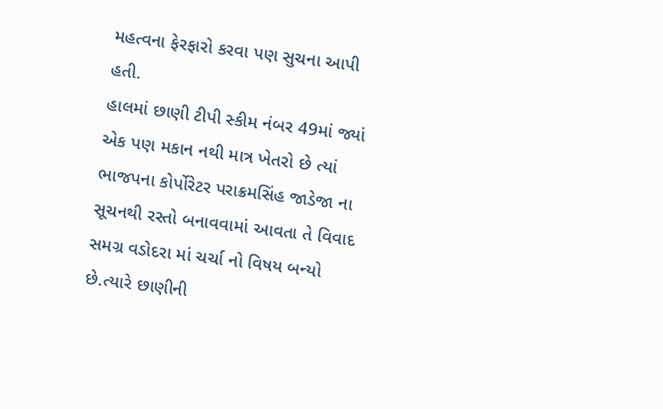મહત્વના ફેરફારો કરવા પણ સુચના આપી હતી.
હાલમાં છાણી ટીપી સ્કીમ નંબર 49માં જ્યાં એક પણ મકાન નથી માત્ર ખેતરો છે ત્યાં ભાજપના કોર્પોરેટર પરાક્રમસિંહ જાડેજા ના સૂચનથી રસ્તો બનાવવામાં આવતા તે વિવાદ સમગ્ર વડોદરા માં ચર્ચા નો વિષય બન્યો છે.ત્યારે છાણીની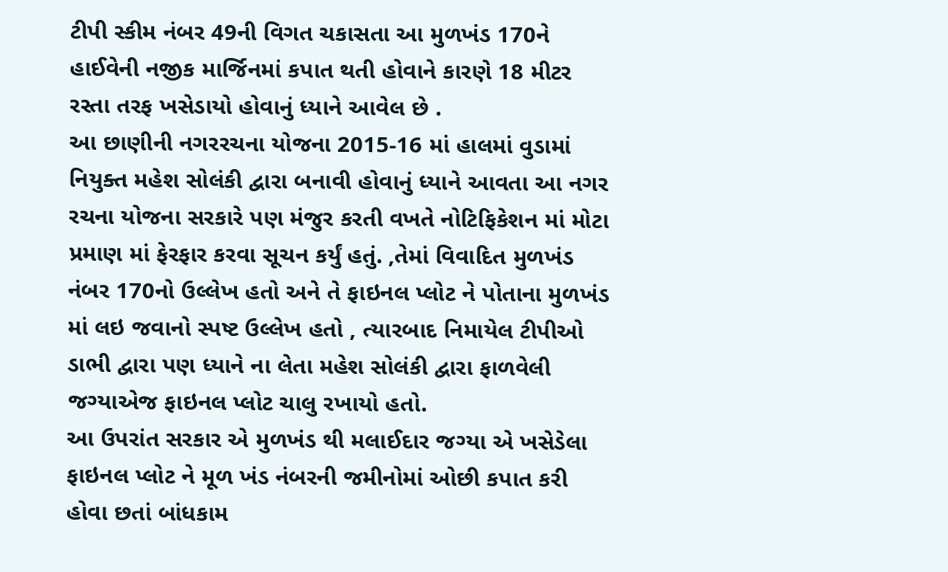ટીપી સ્કીમ નંબર 49ની વિગત ચકાસતા આ મુળખંડ 170ને હાઈવેની નજીક માર્જિનમાં કપાત થતી હોવાને કારણે 18 મીટર રસ્તા તરફ ખસેડાયો હોવાનું ધ્યાને આવેલ છે .
આ છાણીની નગરરચના યોજના 2015-16 માં હાલમાં વુડામાં નિયુક્ત મહેશ સોલંકી દ્વારા બનાવી હોવાનું ધ્યાને આવતા આ નગર રચના યોજના સરકારે પણ મંજુર કરતી વખતે નોટિફિકેશન માં મોટા પ્રમાણ માં ફેરફાર કરવા સૂચન કર્યું હતું. ,તેમાં વિવાદિત મુળખંડ નંબર 170નો ઉલ્લેખ હતો અને તે ફાઇનલ પ્લોટ ને પોતાના મુળખંડ માં લઇ જવાનો સ્પષ્ટ ઉલ્લેખ હતો , ત્યારબાદ નિમાયેલ ટીપીઓ ડાભી દ્વારા પણ ધ્યાને ના લેતા મહેશ સોલંકી દ્વારા ફાળવેલી જગ્યાએજ ફાઇનલ પ્લોટ ચાલુ રખાયો હતો.
આ ઉપરાંત સરકાર એ મુળખંડ થી મલાઈદાર જગ્યા એ ખસેડેલા ફાઇનલ પ્લોટ ને મૂળ ખંડ નંબરની જમીનોમાં ઓછી કપાત કરી હોવા છતાં બાંધકામ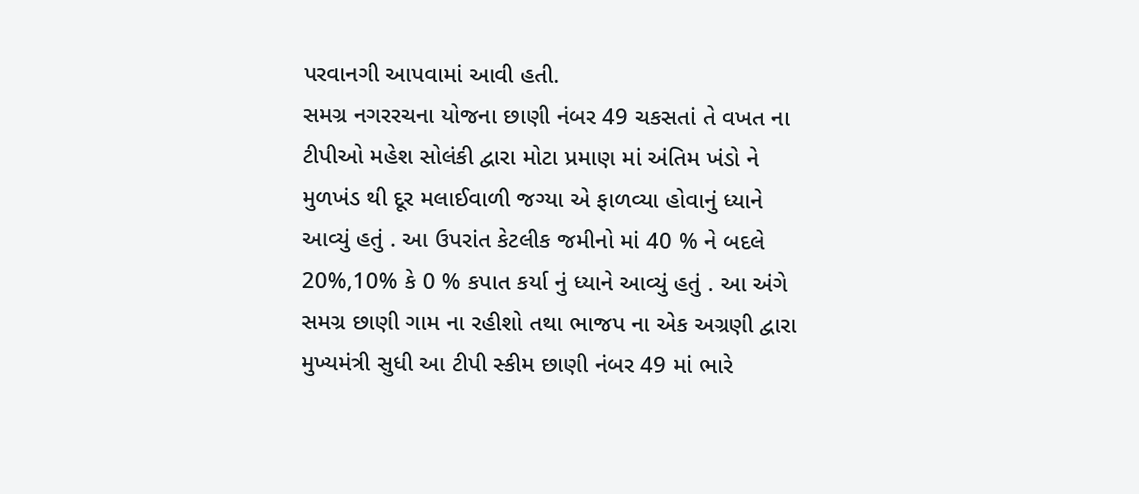પરવાનગી આપવામાં આવી હતી.
સમગ્ર નગરરચના યોજના છાણી નંબર 49 ચકસતાં તે વખત ના ટીપીઓ મહેશ સોલંકી દ્વારા મોટા પ્રમાણ માં અંતિમ ખંડો ને મુળખંડ થી દૂર મલાઈવાળી જગ્યા એ ફાળવ્યા હોવાનું ધ્યાને આવ્યું હતું . આ ઉપરાંત કેટલીક જમીનો માં 40 % ને બદલે 20%,10% કે 0 % કપાત કર્યા નું ધ્યાને આવ્યું હતું . આ અંગે સમગ્ર છાણી ગામ ના રહીશો તથા ભાજપ ના એક અગ્રણી દ્વારા મુખ્યમંત્રી સુધી આ ટીપી સ્કીમ છાણી નંબર 49 માં ભારે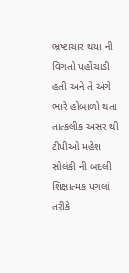ભ્રષ્ટાચાર થયા ની વિગતો પહોંચાડી હતી અને તે અંગે ભારે હોબાળો થતા તાત્કલીક અસર થી ટીપીઓ મહેશ સોલંકી ની બદલી શિક્ષાત્મક પગલાં તરીકે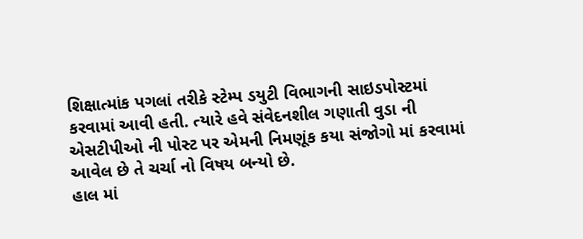શિક્ષાત્માંક પગલાં તરીકે સ્ટેમ્પ ડયુટી વિભાગની સાઇડપોસ્ટમાં કરવામાં આવી હતી. ત્યારે હવે સંવેદનશીલ ગણાતી વુડા ની એસટીપીઓ ની પોસ્ટ પર એમની નિમણૂંક કયા સંજોગો માં કરવામાં આવેલ છે તે ચર્ચા નો વિષય બન્યો છે.
હાલ માં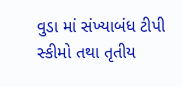વુડા માં સંખ્યાબંધ ટીપી સ્કીમો તથા તૃતીય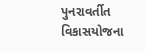પુનરાવર્તીત વિકાસયોજના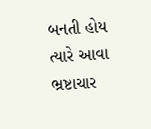બનતી હોય ત્યારે આવા ભ્રષ્ટાચાર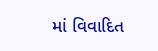માં વિવાદિત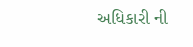અધિકારી ની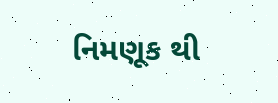નિમણૂક થી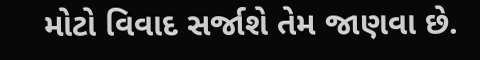મોટો વિવાદ સર્જાશે તેમ જાણવા છે.